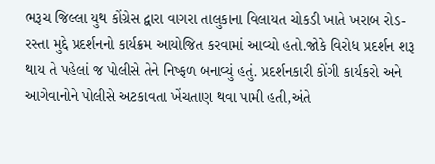ભરૂચ જિલ્લા યુથ કોંગ્રેસ દ્વારા વાગરા તાલુકાના વિલાયત ચોકડી ખાતે ખરાબ રોડ-રસ્તા મુદ્દે પ્રદર્શનનો કાર્યક્રમ આયોજિત કરવામાં આવ્યો હતો.જોકે વિરોધ પ્રદર્શન શરૂ થાય તે પહેલાં જ પોલીસે તેને નિષ્ફળ બનાવ્યું હતું. પ્રદર્શનકારી કોંગી કાર્યકરો અને આગેવાનોને પોલીસે અટકાવતા ખેંચતાણ થવા પામી હતી,અંતે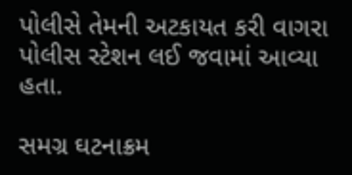પોલીસે તેમની અટકાયત કરી વાગરા પોલીસ સ્ટેશન લઈ જવામાં આવ્યા હતા.

સમગ્ર ઘટનાક્રમ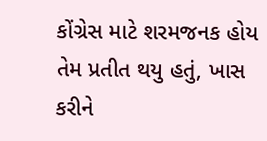કોંગ્રેસ માટે શરમજનક હોય તેમ પ્રતીત થયુ હતું, ખાસ કરીને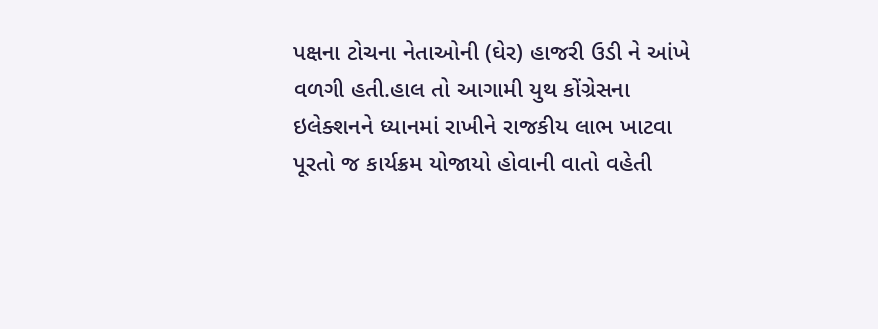પક્ષના ટોચના નેતાઓની (ઘેર) હાજરી ઉડી ને આંખે વળગી હતી.હાલ તો આગામી યુથ કોંગ્રેસના ઇલેક્શનને ધ્યાનમાં રાખીને રાજકીય લાભ ખાટવા પૂરતો જ કાર્યક્રમ યોજાયો હોવાની વાતો વહેતી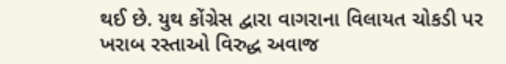થઈ છે. યુથ કોંગ્રેસ દ્વારા વાગરાના વિલાયત ચોકડી પર ખરાબ રસ્તાઓ વિરુદ્ધ અવાજ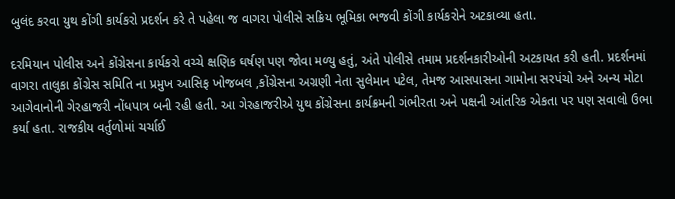બુલંદ કરવા યુથ કોંગી કાર્યકરો પ્રદર્શન કરે તે પહેલા જ વાગરા પોલીસે સક્રિય ભૂમિકા ભજવી કોંગી કાર્યકરોને અટકાવ્યા હતા.

દરમિયાન પોલીસ અને કોંગ્રેસના કાર્યકરો વચ્ચે ક્ષણિક ઘર્ષણ પણ જોવા મળ્યુ હતું, અંતે પોલીસે તમામ પ્રદર્શનકારીઓની અટકાયત કરી હતી. પ્રદર્શનમાં વાગરા તાલુકા કોંગ્રેસ સમિતિ ના પ્રમુખ આસિફ ખોજબલ ,કોંગ્રેસના અગ્રણી નેતા સુલેમાન પટેલ, તેમજ આસપાસના ગામોના સરપંચો અને અન્ય મોટા આગેવાનોની ગેરહાજરી નોંધપાત્ર બની રહી હતી. આ ગેરહાજરીએ યુથ કોંગ્રેસના કાર્યક્રમની ગંભીરતા અને પક્ષની આંતરિક એકતા પર પણ સવાલો ઉભા કર્યા હતા. રાજકીય વર્તુળોમાં ચર્ચાઈ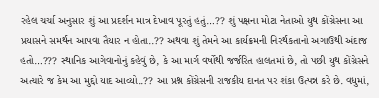રહેલ ચર્ચા અનુસાર શું આ પ્રદર્શન માત્ર દેખાવ પૂરતું હતું…?? શું પક્ષના મોટા નેતાઓ યુથ કોંગ્રેસના આ પ્રયાસને સમર્થન આપવા તૈયાર ન હોતા..?? અથવા શું તેમને આ કાર્યક્રમની નિરર્થકતાનો અગાઉથી અંદાજ હતો…??? સ્થાનિક આગેવાનોનું કહેવું છે, કે આ માર્ગ વર્ષોથી જર્જરિત હાલતમાં છે, તો પછી યુથ કોંગ્રેસને અત્યારે જ કેમ આ મુદ્દો યાદ આવ્યો..?? આ પ્રશ્ન કોંગ્રેસની રાજકીય દાનત પર શંકા ઉત્પન્ન કરે છે. વધુમાં,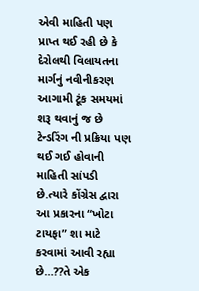એવી માહિતી પણ પ્રાપ્ત થઈ રહી છે કે દેરોલથી વિલાયતના માર્ગનું નવીનીકરણ આગામી ટૂંક સમયમાં શરૂ થવાનું જ છે ટેન્ડરિંગ ની પ્રક્રિયા પણ થઈ ગઈ હોવાની માહિતી સાંપડી છે.ત્યારે કોંગ્રેસ દ્વારા આ પ્રકારના “ખોટા ટાયફા” શા માટે કરવામાં આવી રહ્યા છે…??તે એક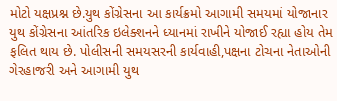મોટો યક્ષપ્રશ્ન છે.યુથ કોંગ્રેસના આ કાર્યક્રમો આગામી સમયમાં યોજાનાર યુથ કોંગ્રેસના આંતરિક ઇલેક્શનને ધ્યાનમાં રાખીને યોજાઈ રહ્યા હોય તેમ ફલિત થાય છે. પોલીસની સમયસરની કાર્યવાહી,પક્ષના ટોચના નેતાઓની ગેરહાજરી અને આગામી યુથ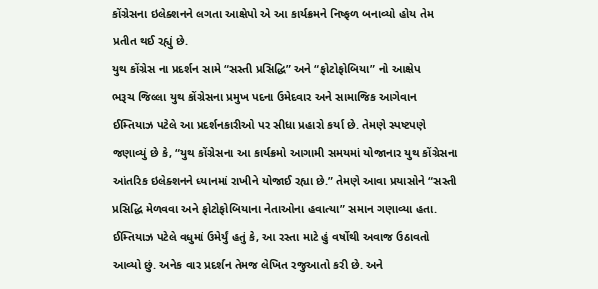કોંગ્રેસના ઇલેક્શનને લગતા આક્ષેપો એ આ કાર્યક્રમને નિષ્ફળ બનાવ્યો હોય તેમ પ્રતીત થઈ રહ્યું છે.
યુથ કોંગ્રેસ ના પ્રદર્શન સામે “સસ્તી પ્રસિદ્ધિ” અને “ફોટોફોબિયા” નો આક્ષેપ
ભરૂચ જિલ્લા યુથ કોંગ્રેસના પ્રમુખ પદના ઉમેદવાર અને સામાજિક આગેવાન ઈમ્તિયાઝ પટેલે આ પ્રદર્શનકારીઓ પર સીધા પ્રહારો કર્યા છે. તેમણે સ્પષ્ટપણે જણાવ્યું છે કે, “યુથ કોંગ્રેસના આ કાર્યક્રમો આગામી સમયમાં યોજાનાર યુથ કોંગ્રેસના આંતરિક ઇલેક્શનને ધ્યાનમાં રાખીને યોજાઈ રહ્યા છે.” તેમણે આવા પ્રયાસોને “સસ્તી પ્રસિદ્ધિ મેળવવા અને ફોટોફોબિયાના નેતાઓના હવાત્યા” સમાન ગણાવ્યા હતા. ઈમ્તિયાઝ પટેલે વધુમાં ઉમેર્યું હતું કે, આ રસ્તા માટે હું વર્ષોથી અવાજ ઉઠાવતો આવ્યો છું. અનેક વાર પ્રદર્શન તેમજ લેખિત રજુઆતો કરી છે. અને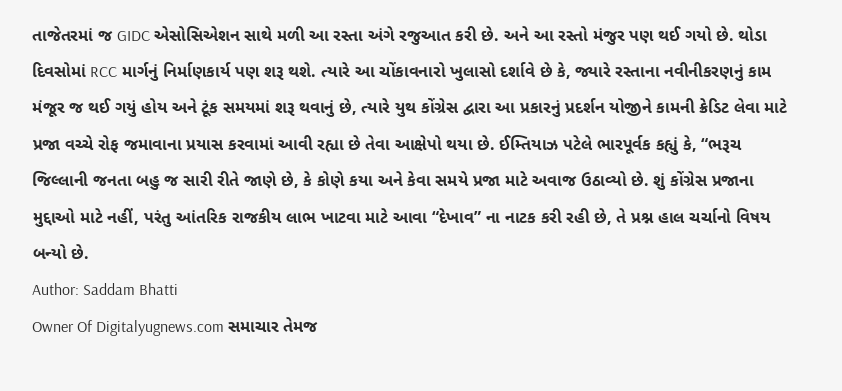તાજેતરમાં જ GIDC એસોસિએશન સાથે મળી આ રસ્તા અંગે રજુઆત કરી છે. અને આ રસ્તો મંજુર પણ થઈ ગયો છે. થોડા દિવસોમાં RCC માર્ગનું નિર્માણકાર્ય પણ શરૂ થશે. ત્યારે આ ચોંકાવનારો ખુલાસો દર્શાવે છે કે, જ્યારે રસ્તાના નવીનીકરણનું કામ મંજૂર જ થઈ ગયું હોય અને ટૂંક સમયમાં શરૂ થવાનું છે, ત્યારે યુથ કોંગ્રેસ દ્વારા આ પ્રકારનું પ્રદર્શન યોજીને કામની ક્રેડિટ લેવા માટે પ્રજા વચ્ચે રોફ જમાવાના પ્રયાસ કરવામાં આવી રહ્યા છે તેવા આક્ષેપો થયા છે. ઈમ્તિયાઝ પટેલે ભારપૂર્વક કહ્યું કે, “ભરૂચ જિલ્લાની જનતા બહુ જ સારી રીતે જાણે છે, કે કોણે કયા અને કેવા સમયે પ્રજા માટે અવાજ ઉઠાવ્યો છે. શું કોંગ્રેસ પ્રજાના મુદ્દાઓ માટે નહીં, પરંતુ આંતરિક રાજકીય લાભ ખાટવા માટે આવા “દેખાવ” ના નાટક કરી રહી છે, તે પ્રશ્ન હાલ ચર્ચાનો વિષય બન્યો છે.
Author: Saddam Bhatti
Owner Of Digitalyugnews.com સમાચાર તેમજ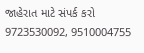જાહેરાત માટે સંપર્ક કરો 9723530092, 9510004755